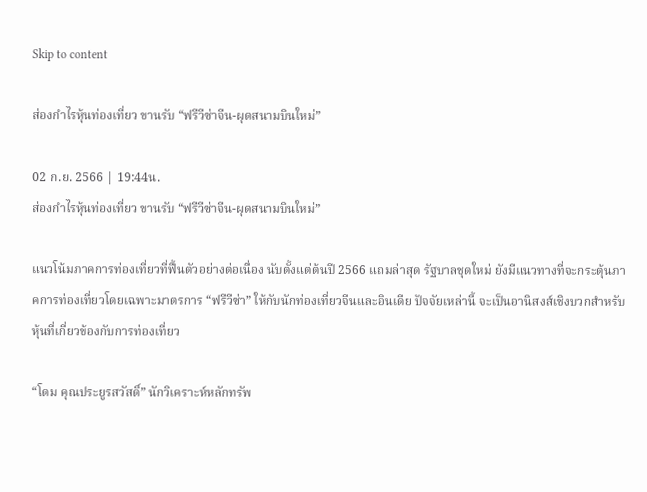Skip to content

ส่องกำไรหุ้นท่องเที่ยว ขานรับ “ฟรีวีซ่าจีน-ผุดสนามบินใหม่”

02 ก.ย. 2566 | 19:44น.
ส่องกำไรหุ้นท่องเที่ยว ขานรับ “ฟรีวีซ่าจีน-ผุดสนามบินใหม่”

แนวโน้มภาคการท่องเที่ยวที่ฟื้นตัวอย่างต่อเนื่อง นับตั้งแต่ต้นปี 2566 แถมล่าสุด รัฐบาลชุดใหม่ ยังมีแนวทางที่จะกระตุ้นภาคการท่องเที่ยวโดยเฉพาะมาตรการ “ฟรีวีซ่า” ให้กับนักท่องเที่ยวจีนและอินเดีย ปัจจัยเหล่านี้ จะเป็นอานิสงส์เชิงบวกสำหรับหุ้นที่เกี่ยวข้องกับการท่องเที่ยว

“โดม คุณประยูรสวัสดิ์” นักวิเคราะห์หลักทรัพ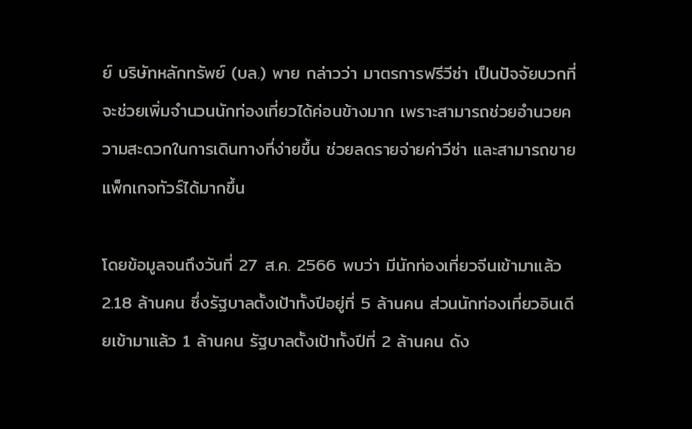ย์ บริษัทหลักทรัพย์ (บล.) พาย กล่าวว่า มาตรการฟรีวีซ่า เป็นปัจจัยบวกที่จะช่วยเพิ่มจำนวนนักท่องเที่ยวได้ค่อนข้างมาก เพราะสามารถช่วยอำนวยความสะดวกในการเดินทางที่ง่ายขึ้น ช่วยลดรายจ่ายค่าวีซ่า และสามารถขายแพ็กเกจทัวร์ได้มากขึ้น

โดยข้อมูลจนถึงวันที่ 27 ส.ค. 2566 พบว่า มีนักท่องเที่ยวจีนเข้ามาแล้ว 2.18 ล้านคน ซึ่งรัฐบาลตั้งเป้าทั้งปีอยู่ที่ 5 ล้านคน ส่วนนักท่องเที่ยวอินเดียเข้ามาแล้ว 1 ล้านคน รัฐบาลตั้งเป้าทั้งปีที่ 2 ล้านคน ดัง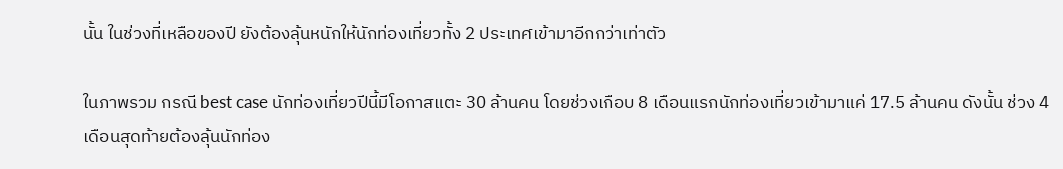นั้น ในช่วงที่เหลือของปี ยังต้องลุ้นหนักให้นักท่องเที่ยวทั้ง 2 ประเทศเข้ามาอีกกว่าเท่าตัว

ในภาพรวม กรณี best case นักท่องเที่ยวปีนี้มีโอกาสแตะ 30 ล้านคน โดยช่วงเกือบ 8 เดือนแรกนักท่องเที่ยวเข้ามาแค่ 17.5 ล้านคน ดังนั้น ช่วง 4 เดือนสุดท้ายต้องลุ้นนักท่อง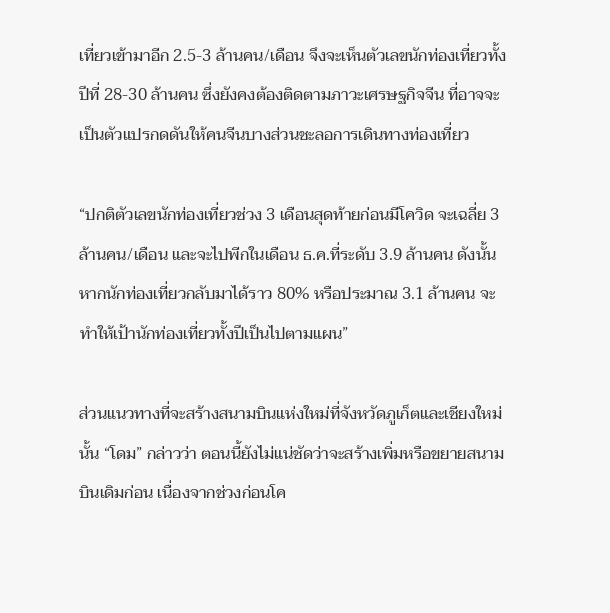เที่ยวเข้ามาอีก 2.5-3 ล้านคน/เดือน จึงจะเห็นตัวเลขนักท่องเที่ยวทั้งปีที่ 28-30 ล้านคน ซึ่งยังคงต้องติดตามภาวะเศรษฐกิจจีน ที่อาจจะเป็นตัวแปรกดดันให้คนจีนบางส่วนชะลอการเดินทางท่องเที่ยว

“ปกติตัวเลขนักท่องเที่ยวช่วง 3 เดือนสุดท้ายก่อนมีโควิด จะเฉลี่ย 3 ล้านคน/เดือน และจะไปพีกในเดือน ธ.ค.ที่ระดับ 3.9 ล้านคน ดังนั้นหากนักท่องเที่ยวกลับมาได้ราว 80% หรือประมาณ 3.1 ล้านคน จะทำให้เป้านักท่องเที่ยวทั้งปีเป็นไปตามแผน”

ส่วนแนวทางที่จะสร้างสนามบินแห่งใหม่ที่จังหวัดภูเก็ตและเชียงใหม่นั้น “โดม” กล่าวว่า ตอนนี้ยังไม่แน่ชัดว่าจะสร้างเพิ่มหรือขยายสนามบินเดิมก่อน เนื่องจากช่วงก่อนโค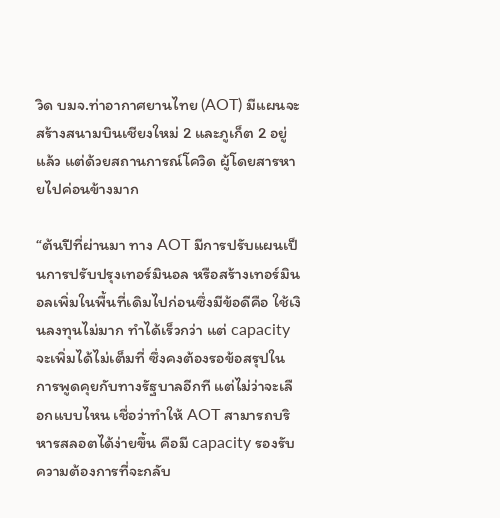วิด บมจ.ท่าอากาศยานไทย (AOT) มีแผนจะสร้างสนามบินเชียงใหม่ 2 และภูเก็ต 2 อยู่แล้ว แต่ด้วยสถานการณ์โควิด ผู้โดยสารหายไปค่อนข้างมาก

“ต้นปีที่ผ่านมา ทาง AOT มีการปรับแผนเป็นการปรับปรุงเทอร์มินอล หรือสร้างเทอร์มินอลเพิ่มในพื้นที่เดิมไปก่อนซึ่งมีข้อดีคือ ใช้เงินลงทุนไม่มาก ทำได้เร็วกว่า แต่ capacity จะเพิ่มได้ไม่เต็มที่ ซึ่งคงต้องรอข้อสรุปในการพูดคุยกับทางรัฐบาลอีกที แต่ไม่ว่าจะเลือกแบบไหน เชื่อว่าทำให้ AOT สามารถบริหารสลอตได้ง่ายขึ้น คือมี capacity รองรับความต้องการที่จะกลับ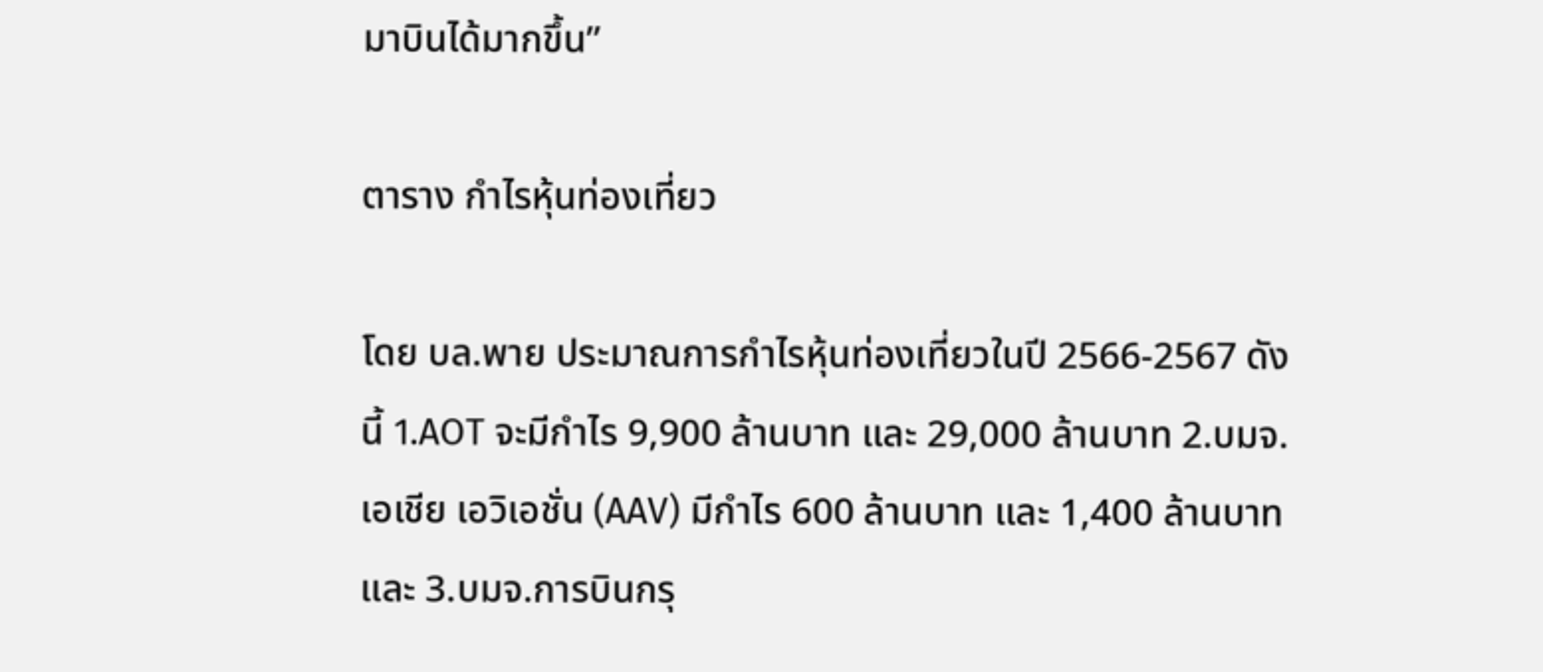มาบินได้มากขึ้น”

ตาราง กำไรหุ้นท่องเที่ยว

โดย บล.พาย ประมาณการกำไรหุ้นท่องเที่ยวในปี 2566-2567 ดังนี้ 1.AOT จะมีกำไร 9,900 ล้านบาท และ 29,000 ล้านบาท 2.บมจ.เอเชีย เอวิเอชั่น (AAV) มีกำไร 600 ล้านบาท และ 1,400 ล้านบาท และ 3.บมจ.การบินกรุ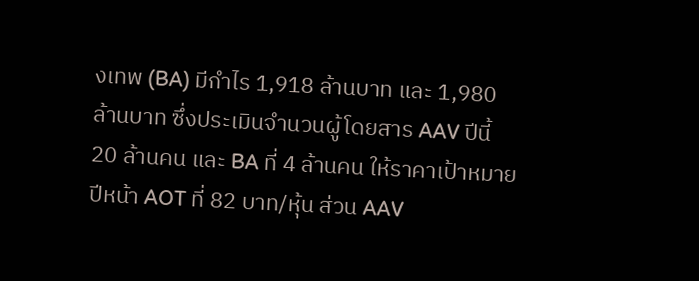งเทพ (BA) มีกำไร 1,918 ล้านบาท และ 1,980 ล้านบาท ซึ่งประเมินจำนวนผู้โดยสาร AAV ปีนี้ 20 ล้านคน และ BA ที่ 4 ล้านคน ให้ราคาเป้าหมายปีหน้า AOT ที่ 82 บาท/หุ้น ส่วน AAV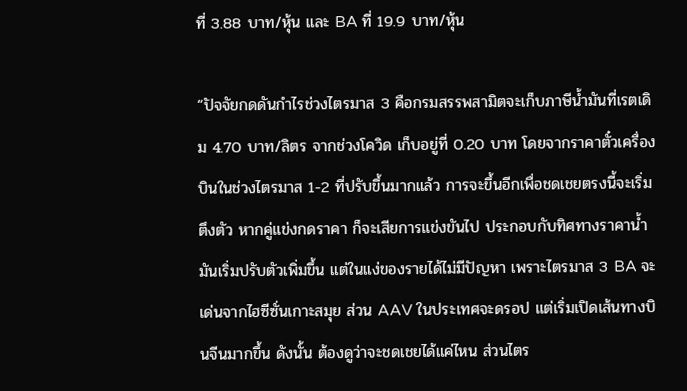ที่ 3.88 บาท/หุ้น และ BA ที่ 19.9 บาท/หุ้น

“ปัจจัยกดดันกำไรช่วงไตรมาส 3 คือกรมสรรพสามิตจะเก็บภาษีน้ำมันที่เรตเดิม 4.70 บาท/ลิตร จากช่วงโควิด เก็บอยู่ที่ 0.20 บาท โดยจากราคาตั๋วเครื่องบินในช่วงไตรมาส 1-2 ที่ปรับขึ้นมากแล้ว การจะขึ้นอีกเพื่อชดเชยตรงนี้จะเริ่มตึงตัว หากคู่แข่งกดราคา ก็จะเสียการแข่งขันไป ประกอบกับทิศทางราคาน้ำมันเริ่มปรับตัวเพิ่มขึ้น แต่ในแง่ของรายได้ไม่มีปัญหา เพราะไตรมาส 3 BA จะเด่นจากไฮซีซั่นเกาะสมุย ส่วน AAV ในประเทศจะดรอป แต่เริ่มเปิดเส้นทางบินจีนมากขึ้น ดังนั้น ต้องดูว่าจะชดเชยได้แค่ไหน ส่วนไตร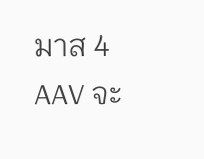มาส 4 AAV จะ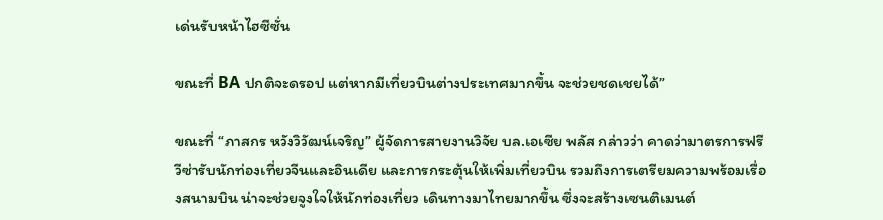เด่นรับหน้าไฮซีซั่น

ขณะที่ BA ปกติจะดรอป แต่หากมีเที่ยวบินต่างประเทศมากขึ้น จะช่วยชดเชยได้”

ขณะที่ “ภาสกร หวังวิวัฒน์เจริญ” ผู้จัดการสายงานวิจัย บล.เอเซีย พลัส กล่าวว่า คาดว่ามาตรการฟรีวีซ่ารับนักท่องเที่ยวจีนและอินเดีย และการกระตุ้นให้เพิ่มเที่ยวบิน รวมถึงการเตรียมความพร้อมเรื่องสนามบิน น่าจะช่วยจูงใจให้นักท่องเที่ยว เดินทางมาไทยมากขึ้น ซึ่งจะสร้างเซนติเมนต์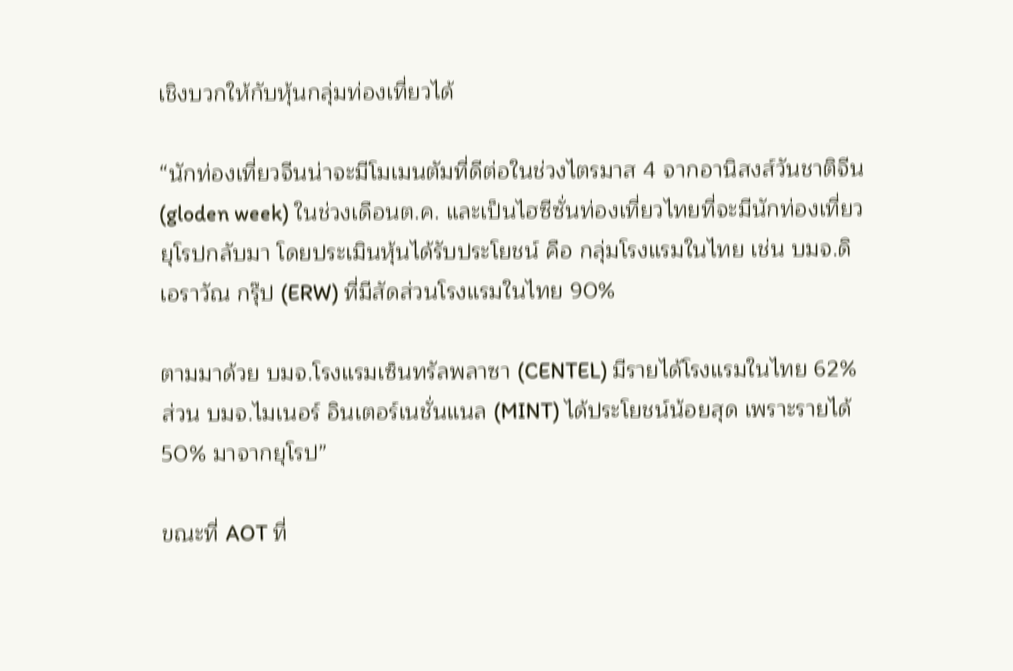เชิงบวกให้กับหุ้นกลุ่มท่องเที่ยวได้

“นักท่องเที่ยวจีนน่าจะมีโมเมนตัมที่ดีต่อในช่วงไตรมาส 4 จากอานิสงส์วันชาติจีน (gloden week) ในช่วงเดือนต.ค. และเป็นไฮซีซั่นท่องเที่ยวไทยที่จะมีนักท่องเที่ยวยุโรปกลับมา โดยประเมินหุ้นได้รับประโยชน์ คือ กลุ่มโรงแรมในไทย เช่น บมจ.ดิ เอราวัณ กรุ๊ป (ERW) ที่มีสัดส่วนโรงแรมในไทย 90%

ตามมาด้วย บมจ.โรงแรมเซ็นทรัลพลาซา (CENTEL) มีรายได้โรงแรมในไทย 62% ส่วน บมจ.ไมเนอร์ อินเตอร์เนชั่นแนล (MINT) ได้ประโยชน์น้อยสุด เพราะรายได้ 50% มาจากยุโรป”

ขณะที่ AOT ที่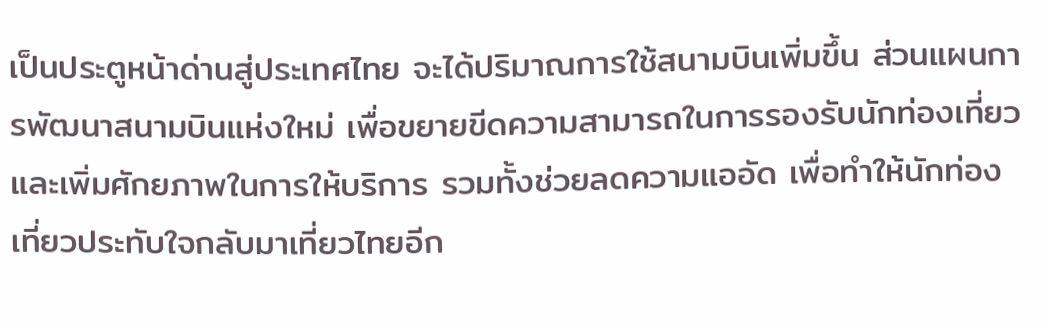เป็นประตูหน้าด่านสู่ประเทศไทย จะได้ปริมาณการใช้สนามบินเพิ่มขึ้น ส่วนแผนการพัฒนาสนามบินแห่งใหม่ เพื่อขยายขีดความสามารถในการรองรับนักท่องเที่ยวและเพิ่มศักยภาพในการให้บริการ รวมทั้งช่วยลดความแออัด เพื่อทำให้นักท่องเที่ยวประทับใจกลับมาเที่ยวไทยอีก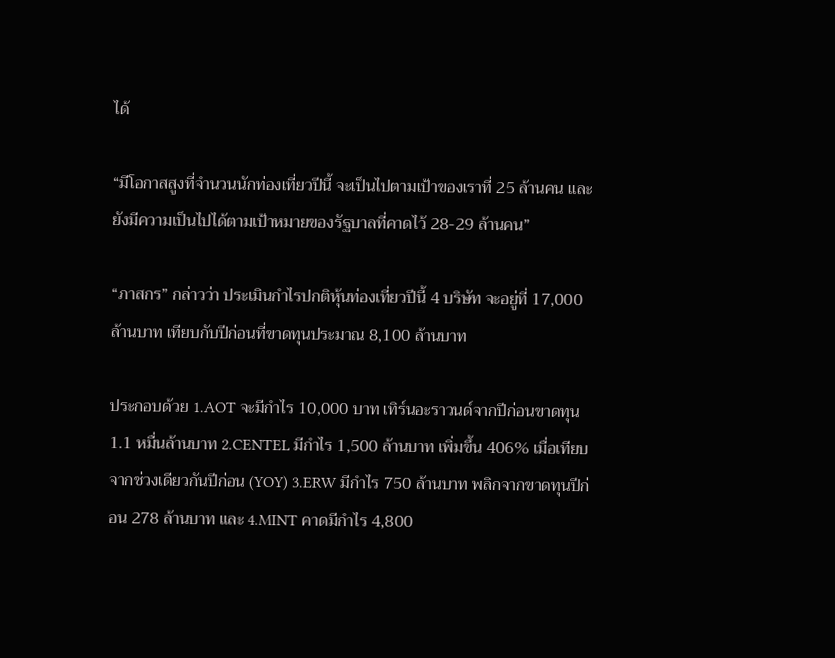ได้

“มีโอกาสสูงที่จำนวนนักท่องเที่ยวปีนี้ จะเป็นไปตามเป้าของเราที่ 25 ล้านคน และยังมีความเป็นไปได้ตามเป้าหมายของรัฐบาลที่คาดไว้ 28-29 ล้านคน”

“ภาสกร” กล่าวว่า ประเมินกำไรปกติหุ้นท่องเที่ยวปีนี้ 4 บริษัท จะอยู่ที่ 17,000 ล้านบาท เทียบกับปีก่อนที่ขาดทุนประมาณ 8,100 ล้านบาท

ประกอบด้วย 1.AOT จะมีกำไร 10,000 บาท เทิร์นอะราวนด์จากปีก่อนขาดทุน 1.1 หมื่นล้านบาท 2.CENTEL มีกำไร 1,500 ล้านบาท เพิ่มขึ้น 406% เมื่อเทียบจากช่วงเดียวกันปีก่อน (YOY) 3.ERW มีกำไร 750 ล้านบาท พลิกจากขาดทุนปีก่อน 278 ล้านบาท และ 4.MINT คาดมีกำไร 4,800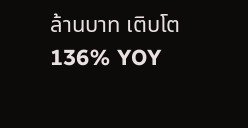ล้านบาท เติบโต 136% YOY